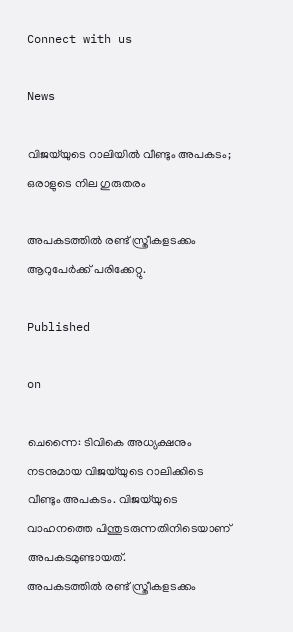Connect with us

News

വിജയ്‌യുടെ റാലിയില്‍ വീണ്ടും അപകടം; ഒരാളുടെ നില ഗുരുതരം

അപകടത്തില്‍ രണ്ട് സ്ത്രീകളടക്കം ആറുപേര്‍ക്ക് പരിക്കേറ്റു.

Published

on

ചെന്നൈ: ടിവികെ അധ്യക്ഷനും നടനുമായ വിജയ്‌യുടെ റാലിക്കിടെ വീണ്ടും അപകടം. വിജയ്‌യുടെ വാഹനത്തെ പിന്തുടരുന്നതിനിടെയാണ് അപകടമുണ്ടായത്.
അപകടത്തില്‍ രണ്ട് സ്ത്രീകളടക്കം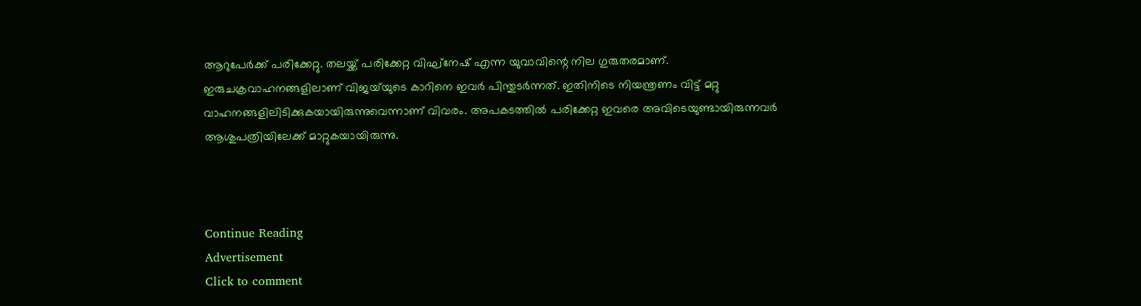ആറുപേര്‍ക്ക് പരിക്കേറ്റു. തലയ്ക്ക് പരിക്കേറ്റ വിഘ്നേഷ് എന്ന യുവാവിന്റെ നില ഗുരുതരമാണ്. ഇരുചക്രവാഹനങ്ങളിലാണ് വിജയ്‌യുടെ കാറിനെ ഇവര്‍ പിന്തുടര്‍ന്നത്. ഇതിനിടെ നിയന്ത്രണം വിട്ട് മറ്റു വാഹനങ്ങളിലിടിക്കുകയായിരുന്നുവെന്നാണ് വിവരം. അപകടത്തില്‍ പരിക്കേറ്റ ഇവരെ അവിടെയുണ്ടായിരുന്നവര്‍ ആശുപത്രിയിലേക്ക് മാറ്റുകയായിരുന്നു.



Continue Reading
Advertisement
Click to comment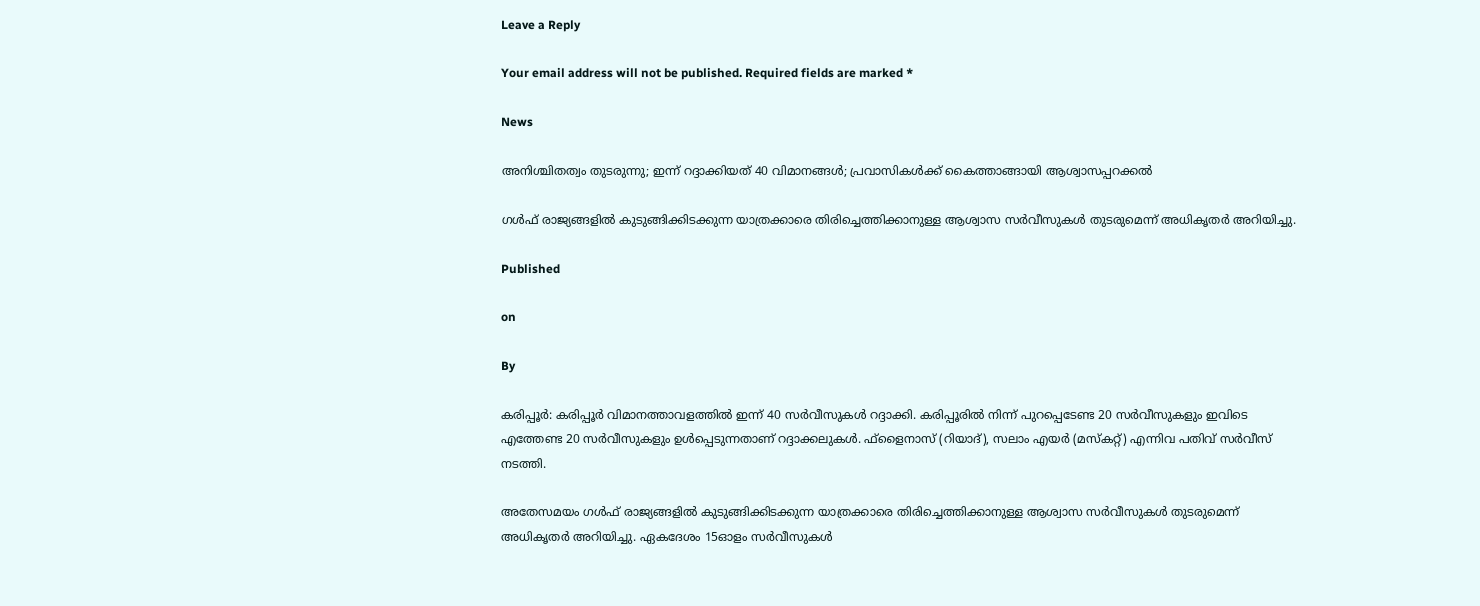Leave a Reply

Your email address will not be published. Required fields are marked *

News

അനിശ്ചിതത്വം തുടരുന്നു; ഇന്ന് റദ്ദാക്കിയത് 40 വിമാനങ്ങൾ; പ്രവാസികൾക്ക് കൈത്താങ്ങായി ആശ്വാസപ്പറക്കൽ

ഗൾഫ് രാജ്യങ്ങളിൽ കുടുങ്ങിക്കിടക്കുന്ന യാത്രക്കാരെ തിരിച്ചെത്തിക്കാനുള്ള ആശ്വാസ സർവീസുകൾ തുടരുമെന്ന് അധികൃതർ അറിയിച്ചു.

Published

on

By

കരിപ്പൂർ: കരിപ്പൂർ വിമാനത്താവളത്തിൽ ഇന്ന് 40 സർവീസുകൾ റദ്ദാക്കി. കരിപ്പൂരിൽ നിന്ന് പുറപ്പെടേണ്ട 20 സർവീസുകളും ഇവിടെ എത്തേണ്ട 20 സർവീസുകളും ഉൾപ്പെടുന്നതാണ് റദ്ദാക്കലുകൾ. ഫ്ളൈനാസ് (റിയാദ്), സലാം എയർ (മസ്‌കറ്റ്) എന്നിവ പതിവ് സർവീസ് നടത്തി.

അതേസമയം ഗൾഫ് രാജ്യങ്ങളിൽ കുടുങ്ങിക്കിടക്കുന്ന യാത്രക്കാരെ തിരിച്ചെത്തിക്കാനുള്ള ആശ്വാസ സർവീസുകൾ തുടരുമെന്ന് അധികൃതർ അറിയിച്ചു. ഏകദേശം 15ഓളം സർവീസുകൾ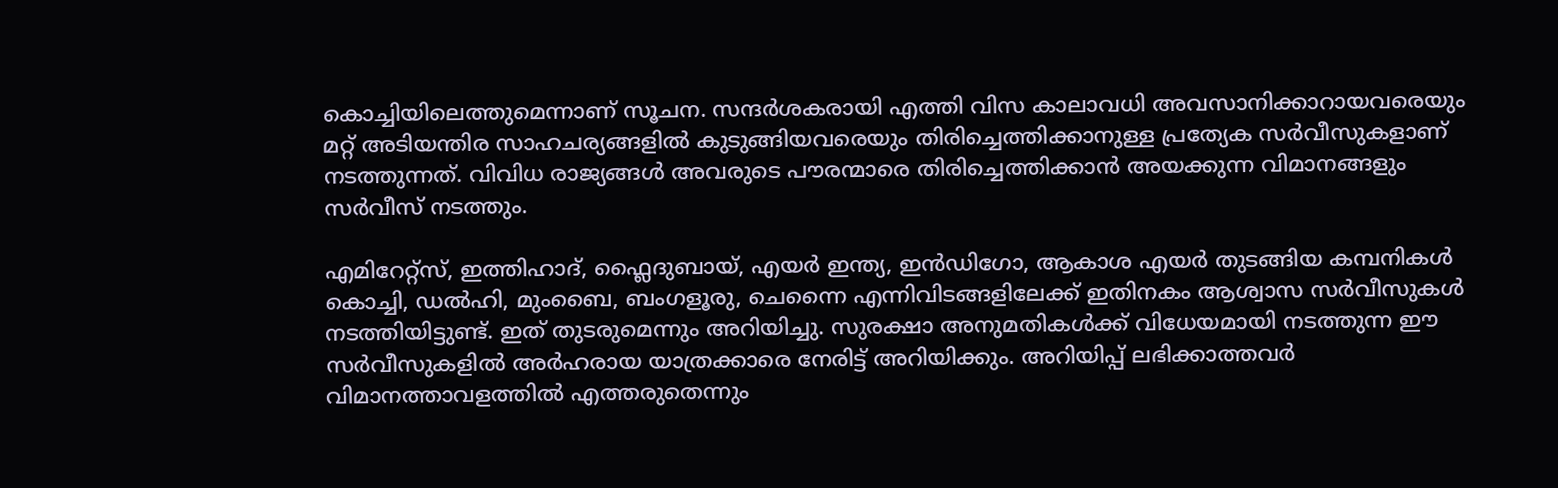കൊച്ചിയിലെത്തുമെന്നാണ് സൂചന. സന്ദർശകരായി എത്തി വിസ കാലാവധി അവസാനിക്കാറായവരെയും മറ്റ് അടിയന്തിര സാഹചര്യങ്ങളിൽ കുടുങ്ങിയവരെയും തിരിച്ചെത്തിക്കാനുള്ള പ്രത്യേക സർവീസുകളാണ് നടത്തുന്നത്. വിവിധ രാജ്യങ്ങൾ അവരുടെ പൗരന്മാരെ തിരിച്ചെത്തിക്കാൻ അയക്കുന്ന വിമാനങ്ങളും സർവീസ് നടത്തും.

എമിറേറ്റ്സ്, ഇത്തിഹാദ്, ഫ്ലൈദുബായ്, എയർ ഇന്ത്യ, ഇൻഡിഗോ, ആകാശ എയർ തുടങ്ങിയ കമ്പനികൾ കൊച്ചി, ഡൽഹി, മുംബൈ, ബംഗളൂരു, ചെന്നൈ എന്നിവിടങ്ങളിലേക്ക് ഇതിനകം ആശ്വാസ സർവീസുകൾ നടത്തിയിട്ടുണ്ട്. ഇത് തുടരുമെന്നും അറിയിച്ചു. സുരക്ഷാ അനുമതികൾക്ക് വിധേയമായി നടത്തുന്ന ഈ സർവീസുകളിൽ അർഹരായ യാത്രക്കാരെ നേരിട്ട് അറിയിക്കും. അറിയിപ്പ് ലഭിക്കാത്തവർ വിമാനത്താവളത്തിൽ എത്തരുതെന്നും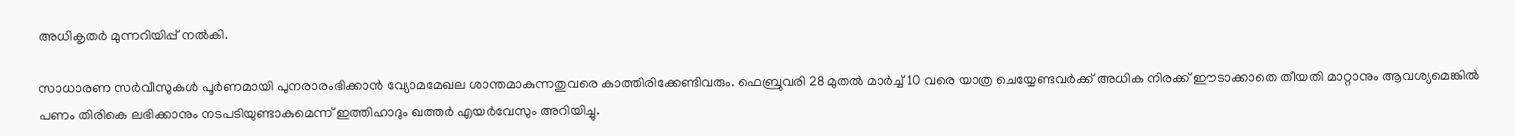അധികൃതർ മുന്നറിയിപ്പ് നൽകി.

സാധാരണ സർവീസുകൾ പൂർണമായി പുനരാരംഭിക്കാൻ വ്യോമമേഖല ശാന്തമാകുന്നതുവരെ കാത്തിരിക്കേണ്ടിവരും. ഫെബ്രുവരി 28 മുതൽ മാർച്ച് 10 വരെ യാത്ര ചെയ്യേണ്ടവർക്ക് അധിക നിരക്ക് ഈടാക്കാതെ തീയതി മാറ്റാനും ആവശ്യമെങ്കിൽ പണം തിരികെ ലഭിക്കാനും നടപടിയുണ്ടാകുമെന്ന് ഇത്തിഹാദും ഖത്തർ എയർവേസും അറിയിച്ചു.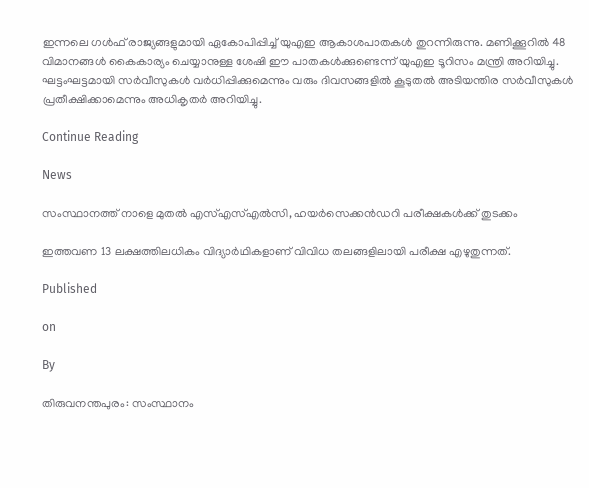ഇന്നലെ ഗൾഫ് രാജ്യങ്ങളുമായി ഏകോപിപ്പിച്ച് യുഎഇ ആകാശപാതകൾ തുറന്നിരുന്നു. മണിക്കൂറിൽ 48 വിമാനങ്ങൾ കൈകാര്യം ചെയ്യാനുള്ള ശേഷി ഈ പാതകൾക്കുണ്ടെന്ന് യുഎഇ ടൂറിസം മന്ത്രി അറിയിച്ചു. ഘട്ടംഘട്ടമായി സർവീസുകൾ വർധിപ്പിക്കുമെന്നും വരും ദിവസങ്ങളിൽ കൂടുതൽ അടിയന്തിര സർവീസുകൾ പ്രതീക്ഷിക്കാമെന്നും അധികൃതർ അറിയിച്ചു.

Continue Reading

News

സംസ്ഥാനത്ത് നാളെ മുതൽ എസ്എസ്എൽസി, ഹയർസെക്കൻഡറി പരീക്ഷകൾക്ക് തുടക്കം

ഇത്തവണ 13 ലക്ഷത്തിലധികം വിദ്യാർഥികളാണ് വിവിധ തലങ്ങളിലായി പരീക്ഷ എഴുതുന്നത്.

Published

on

By

തിരുവനന്തപുരം: സംസ്ഥാനം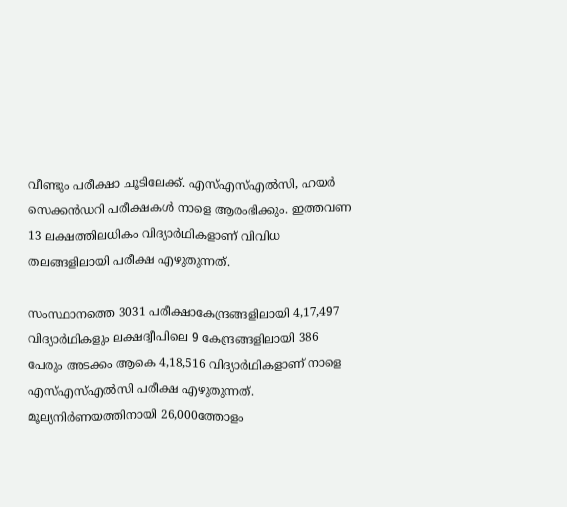വീണ്ടും പരീക്ഷാ ചൂടിലേക്ക്. എസ്എസ്എൽസി, ഹയർ സെക്കൻഡറി പരീക്ഷകൾ നാളെ ആരംഭിക്കും. ഇത്തവണ 13 ലക്ഷത്തിലധികം വിദ്യാർഥികളാണ് വിവിധ തലങ്ങളിലായി പരീക്ഷ എഴുതുന്നത്.

സംസ്ഥാനത്തെ 3031 പരീക്ഷാകേന്ദ്രങ്ങളിലായി 4,17,497 വിദ്യാർഥികളും ലക്ഷദ്വീപിലെ 9 കേന്ദ്രങ്ങളിലായി 386 പേരും അടക്കം ആകെ 4,18,516 വിദ്യാർഥികളാണ് നാളെ എസ്എസ്എൽസി പരീക്ഷ എഴുതുന്നത്. മൂല്യനിർണയത്തിനായി 26,000ത്തോളം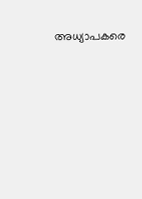അധ്യാപകരെ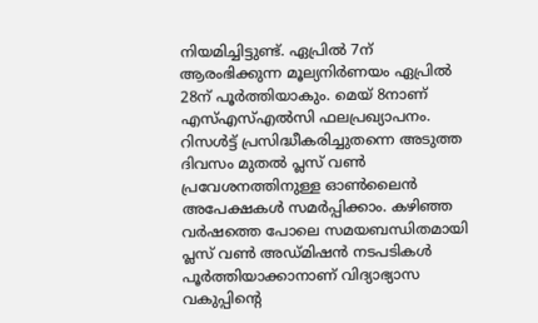നിയമിച്ചിട്ടുണ്ട്. ഏപ്രിൽ 7ന് ആരംഭിക്കുന്ന മൂല്യനിർണയം ഏപ്രിൽ 28ന് പൂർത്തിയാകും. മെയ് 8നാണ് എസ്എസ്എൽസി ഫലപ്രഖ്യാപനം. റിസൾട്ട് പ്രസിദ്ധീകരിച്ചുതന്നെ അടുത്ത ദിവസം മുതൽ പ്ലസ് വൺ പ്രവേശനത്തിനുള്ള ഓൺലൈൻ അപേക്ഷകൾ സമർപ്പിക്കാം. കഴിഞ്ഞ വർഷത്തെ പോലെ സമയബന്ധിതമായി പ്ലസ് വൺ അഡ്മിഷൻ നടപടികൾ പൂർത്തിയാക്കാനാണ് വിദ്യാഭ്യാസ വകുപ്പിന്റെ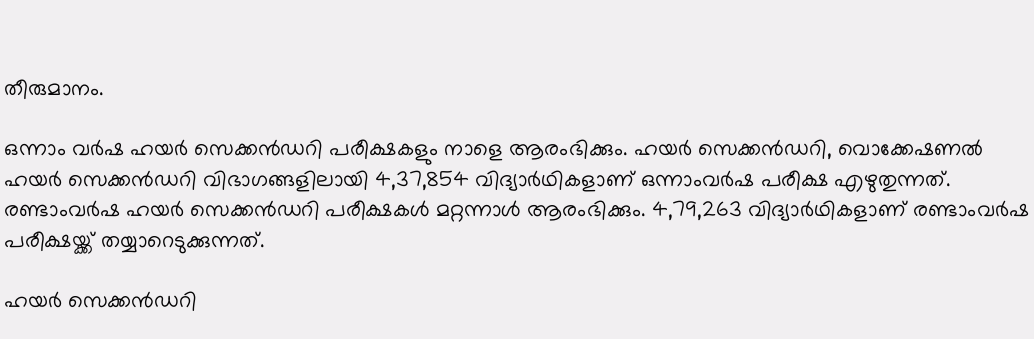തീരുമാനം.

ഒന്നാം വർഷ ഹയർ സെക്കൻഡറി പരീക്ഷകളും നാളെ ആരംഭിക്കും. ഹയർ സെക്കൻഡറി, വൊക്കേഷണൽ ഹയർ സെക്കൻഡറി വിഭാഗങ്ങളിലായി 4,37,854 വിദ്യാർഥികളാണ് ഒന്നാംവർഷ പരീക്ഷ എഴുതുന്നത്. രണ്ടാംവർഷ ഹയർ സെക്കൻഡറി പരീക്ഷകൾ മറ്റന്നാൾ ആരംഭിക്കും. 4,79,263 വിദ്യാർഥികളാണ് രണ്ടാംവർഷ പരീക്ഷയ്ക്ക് തയ്യാറെടുക്കുന്നത്.

ഹയർ സെക്കൻഡറി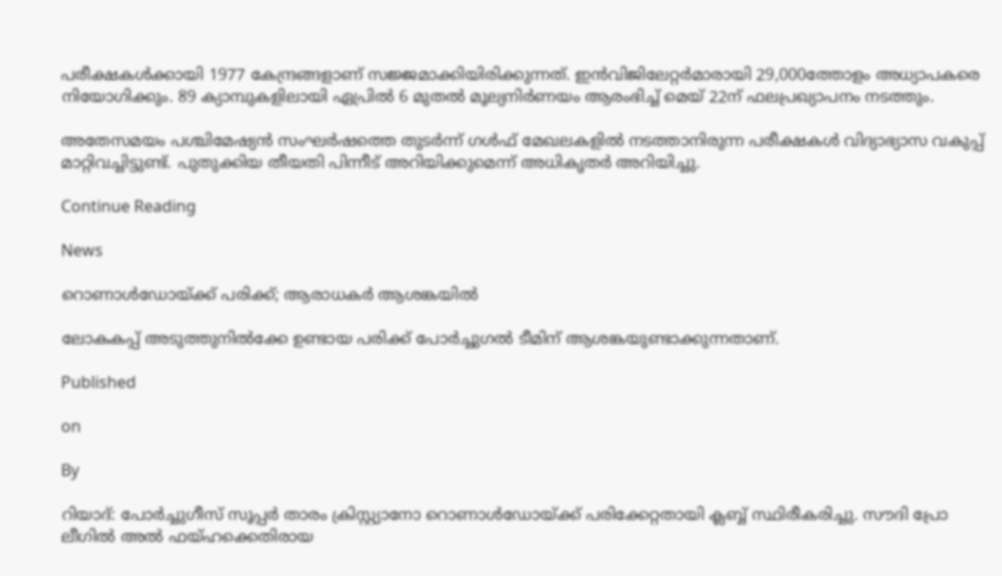പരീക്ഷകൾക്കായി 1977 കേന്ദ്രങ്ങളാണ് സജ്ജമാക്കിയിരിക്കുന്നത്. ഇൻവിജിലേറ്റർമാരായി 29,000ത്തോളം അധ്യാപകരെ നിയോഗിക്കും. 89 ക്യാമ്പുകളിലായി ഏപ്രിൽ 6 മുതൽ മൂല്യനിർണയം ആരംഭിച്ച് മെയ് 22ന് ഫലപ്രഖ്യാപനം നടത്തും.

അതേസമയം പശ്ചിമേഷ്യൻ സംഘർഷത്തെ തുടർന്ന് ഗൾഫ് മേഖലകളിൽ നടത്താനിരുന്ന പരീക്ഷകൾ വിദ്യാഭ്യാസ വകുപ്പ് മാറ്റിവച്ചിട്ടുണ്ട്. പുതുക്കിയ തീയതി പിന്നീട് അറിയിക്കുമെന്ന് അധികൃതർ അറിയിച്ചു.

Continue Reading

News

റൊണാൾഡോയ്ക്ക് പരിക്ക്; ആരാധകർ ആശങ്കയിൽ

ലോകകപ്പ് അടുത്തുനില്‍ക്കേ ഉണ്ടായ പരിക്ക് പോര്‍ച്ചുഗല്‍ ടീമിന് ആശങ്കയുണ്ടാക്കുന്നതാണ്.

Published

on

By

റിയാദ്: പോര്‍ച്ചുഗീസ് സൂപ്പര്‍ താരം ക്രിസ്റ്റ്യാനോ റൊണാള്‍ഡോയ്ക്ക് പരിക്കേറ്റതായി ക്ലബ്ബ് സ്ഥിരീകരിച്ചു. സൗദി പ്രോ ലീഗില്‍ അല്‍ ഫയ്ഹക്കെതിരായ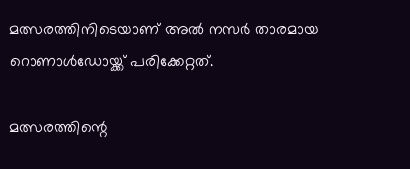മത്സരത്തിനിടെയാണ് അല്‍ നസര്‍ താരമായ റൊണാള്‍ഡോയ്ക്ക് പരിക്കേറ്റത്.

മത്സരത്തിന്റെ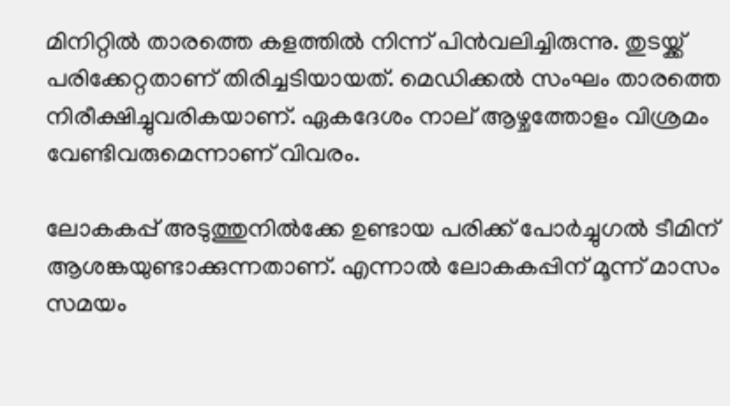മിനിറ്റില്‍ താരത്തെ കളത്തില്‍ നിന്ന് പിന്‍വലിച്ചിരുന്നു. തുടയ്ക്ക് പരിക്കേറ്റതാണ് തിരിച്ചടിയായത്. മെഡിക്കല്‍ സംഘം താരത്തെ നിരീക്ഷിച്ചുവരികയാണ്. ഏകദേശം നാല് ആഴ്ചത്തോളം വിശ്രമം വേണ്ടിവരുമെന്നാണ് വിവരം.

ലോകകപ്പ് അടുത്തുനില്‍ക്കേ ഉണ്ടായ പരിക്ക് പോര്‍ച്ചുഗല്‍ ടീമിന് ആശങ്കയുണ്ടാക്കുന്നതാണ്. എന്നാല്‍ ലോകകപ്പിന് മൂന്ന് മാസം സമയം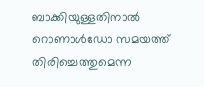ബാക്കിയുള്ളതിനാല്‍ റൊണാള്‍ഡോ സമയത്ത് തിരിച്ചെത്തുമെന്ന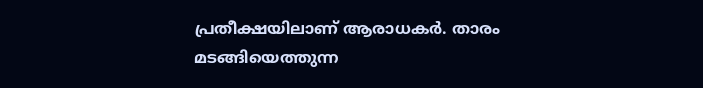പ്രതീക്ഷയിലാണ് ആരാധകര്‍. താരം മടങ്ങിയെത്തുന്ന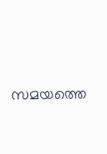സമയത്തെ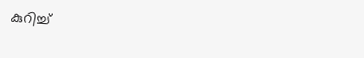കുറിച്ച്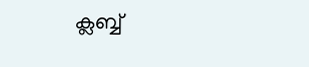ക്ലബ്ബ്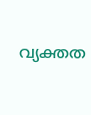വ്യക്തത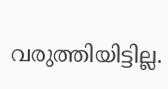വരുത്തിയിട്ടില്ല.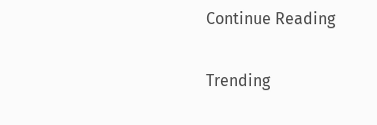Continue Reading

Trending